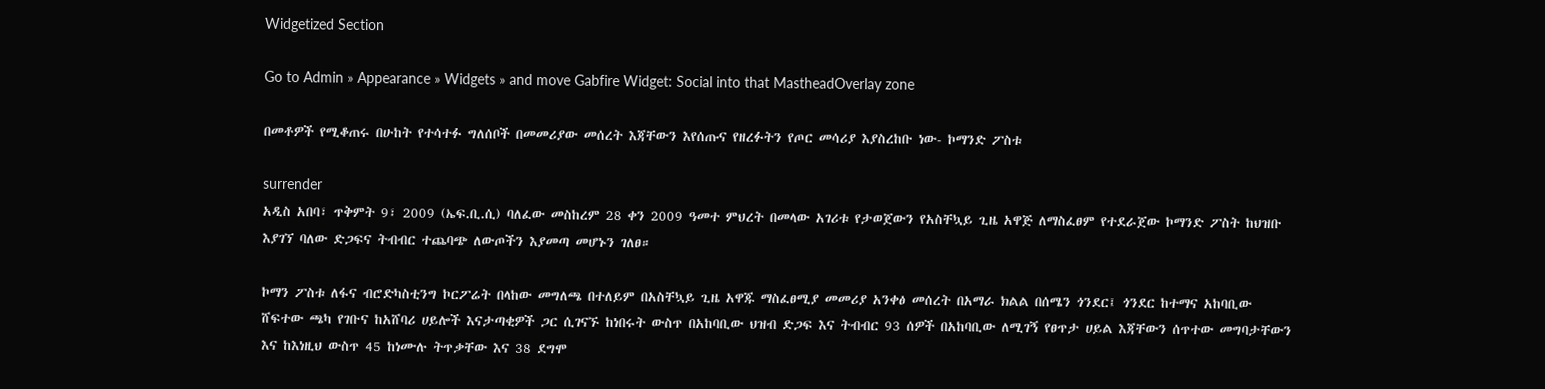Widgetized Section

Go to Admin » Appearance » Widgets » and move Gabfire Widget: Social into that MastheadOverlay zone

በመቶዎች የሚቆጠሩ በሁከት የተሳተፉ ግለሰቦች በመመሪያው መሰረት እጃቸውን እየሰጡና የዘረፉትን የጦር መሳሪያ እያስረከቡ ነው- ኮማንድ ፖስቱ

surrender
አዲስ አበባ፣ ጥቅምት 9፣ 2009 (ኤፍ.ቢ.ሲ) ባለፈው መስከረም 28 ቀን 2009 ዓመተ ምህረት በመላው አገሪቱ የታወጀውን የአስቸኳይ ጊዜ አዋጅ ለማስፈፀም የተደራጀው ኮማንድ ፖስት ከህዝቡ እያገኘ ባለው ድጋፍና ትብብር ተጨባጭ ለውጦችን እያመጣ መሆኑን ገለፀ።

ኮማን ፖስቱ ለፋና ብሮድካስቲንግ ኮርፖሬት በላከው መግለጫ በተለይም በአስቸኳይ ጊዜ አዋጁ ማስፈፀሚያ መመሪያ አንቀፅ መሰረት በአማራ ክልል በሰሜን ጎንደር፤ ጎንደር ከተማና አከባቢው ሸፍተው ጫካ የገቡና ከአሸባሪ ሀይሎች እናታጣቂዎች ጋር ሲገናኙ ከነበሩት ውስጥ በአከባቢው ህዝብ ድጋፍ እና ትብብር 93 ሰዎች በአከባቢው ለሚገኝ የፀጥታ ሀይል እጃቸውን ሰጥተው መግባታቸውን እና ከእነዚህ ውስጥ 45 ከነሙሉ ትጥቃቸው እና 38 ደግሞ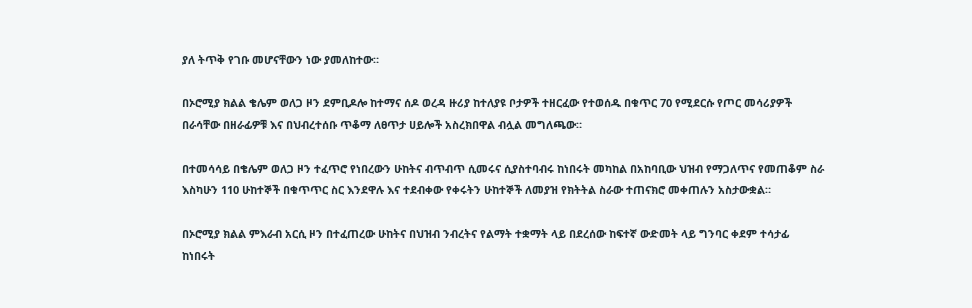ያለ ትጥቅ የገቡ መሆናቸውን ነው ያመለከተው።

በኦሮሚያ ክልል ቄሌም ወለጋ ዞን ደምቢዶሎ ከተማና ሰዶ ወረዳ ዙሪያ ከተለያዩ ቦታዎች ተዘርፈው የተወሰዱ በቁጥር 70 የሚደርሱ የጦር መሳሪያዎች በራሳቸው በዘራፊዎቹ እና በህብረተሰቡ ጥቆማ ለፀጥታ ሀይሎች አስረክበዋል ብሏል መግለጫው።

በተመሳሳይ በቄሌም ወለጋ ዞን ተፈጥሮ የነበረውን ሁከትና ብጥብጥ ሲመሩና ሲያስተባብሩ ከነበሩት መካከል በአከባቢው ህዝብ የማጋለጥና የመጠቆም ስራ እስካሁን 110 ሁከተኞች በቁጥጥር ስር እንደዋሉ እና ተደብቀው የቀሩትን ሁከተኞች ለመያዝ የክትትል ስራው ተጠናክሮ መቀጠሉን አስታውቋል።

በኦሮሚያ ክልል ምእራብ አርሲ ዞን በተፈጠረው ሁከትና በህዝብ ንብረትና የልማት ተቋማት ላይ በደረሰው ከፍተኛ ውድመት ላይ ግንባር ቀደም ተሳታፊ ከነበሩት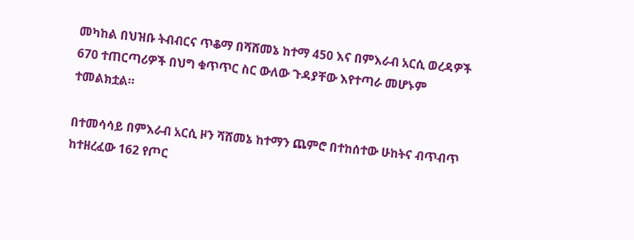መካከል በህዝቡ ትብብርና ጥቆማ በሻሸመኔ ከተማ 450 እና በምእራብ አርሲ ወረዳዎች 670 ተጠርጣሪዎች በህግ ቁጥጥር ስር ውለው ጉዳያቸው እየተጣራ መሆኑም ተመልክቷል።

በተመሳሳይ በምእራብ አርሲ ዞን ሻሸመኔ ከተማን ጨምሮ በተከሰተው ሁከትና ብጥብጥ ከተዘረፈው 162 የጦር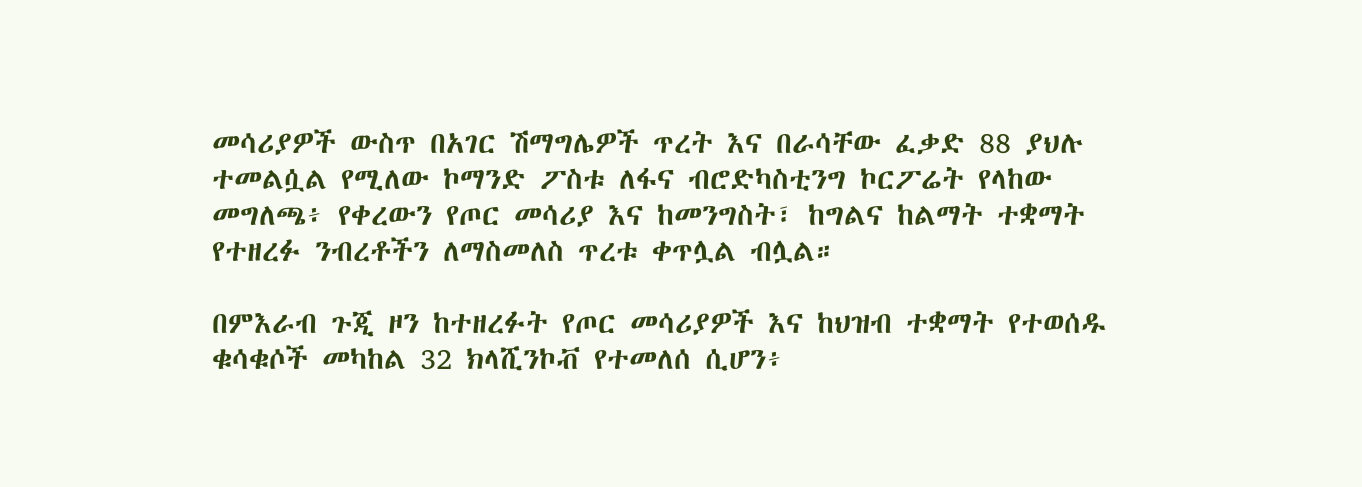መሳሪያዎች ውስጥ በአገር ሽማግሌዎች ጥረት እና በራሳቸው ፈቃድ 88 ያህሉ ተመልሷል የሚለው ኮማንድ ፖስቱ ለፋና ብሮድካስቲንግ ኮርፖሬት የላከው መግለጫ፥ የቀረውን የጦር መሳሪያ እና ከመንግስት፣ ከግልና ከልማት ተቋማት የተዘረፉ ንብረቶችን ለማስመለስ ጥረቱ ቀጥሏል ብሏል።

በምእራብ ጉጂ ዞን ከተዘረፉት የጦር መሳሪያዎች እና ከህዝብ ተቋማት የተወሰዱ ቁሳቁሶች መካከል 32 ክላሺንኮቭ የተመለሰ ሲሆን፥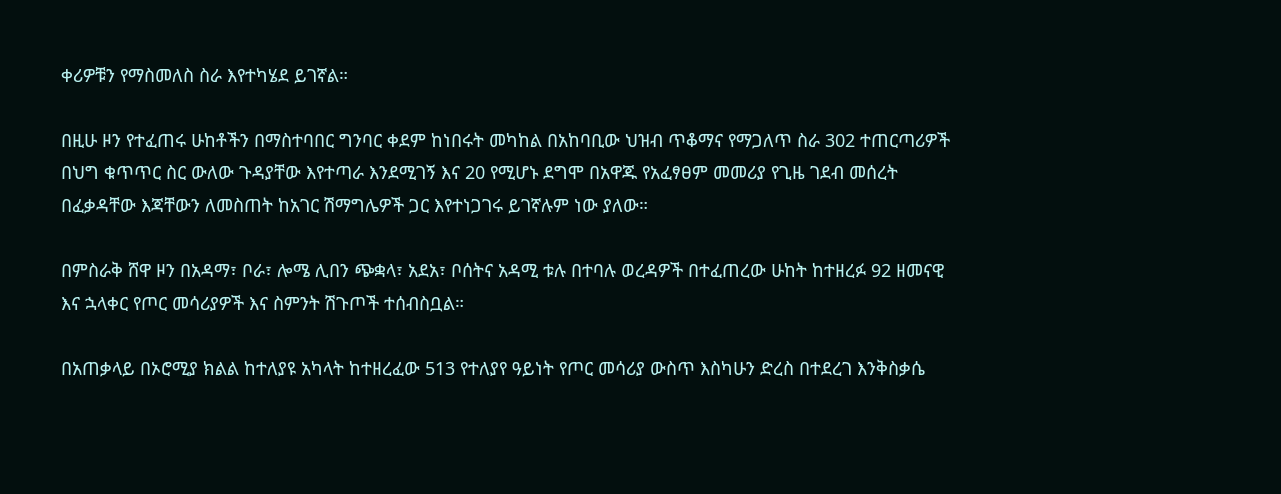ቀሪዎቹን የማስመለስ ስራ እየተካሄደ ይገኛል።

በዚሁ ዞን የተፈጠሩ ሁከቶችን በማስተባበር ግንባር ቀደም ከነበሩት መካከል በአከባቢው ህዝብ ጥቆማና የማጋለጥ ስራ 302 ተጠርጣሪዎች በህግ ቁጥጥር ስር ውለው ጉዳያቸው እየተጣራ እንደሚገኝ እና 20 የሚሆኑ ደግሞ በአዋጁ የአፈፃፀም መመሪያ የጊዜ ገደብ መሰረት በፈቃዳቸው እጃቸውን ለመስጠት ከአገር ሽማግሌዎች ጋር እየተነጋገሩ ይገኛሉም ነው ያለው።

በምስራቅ ሸዋ ዞን በአዳማ፣ ቦራ፣ ሎሜ ሊበን ጭቋላ፣ አደአ፣ ቦሰትና አዳሚ ቱሉ በተባሉ ወረዳዎች በተፈጠረው ሁከት ከተዘረፉ 92 ዘመናዊ እና ኋላቀር የጦር መሳሪያዎች እና ስምንት ሽጉጦች ተሰብስቧል።

በአጠቃላይ በኦሮሚያ ክልል ከተለያዩ አካላት ከተዘረፈው 513 የተለያየ ዓይነት የጦር መሳሪያ ውስጥ እስካሁን ድረስ በተደረገ እንቅስቃሴ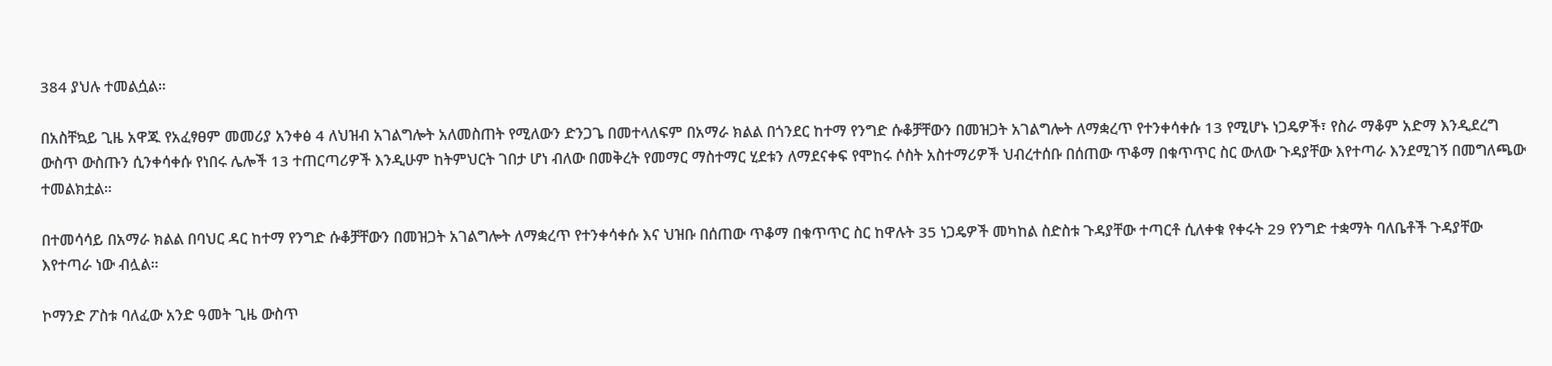384 ያህሉ ተመልሷል።

በአስቸኳይ ጊዜ አዋጁ የአፈፃፀም መመሪያ አንቀፅ 4 ለህዝብ አገልግሎት አለመስጠት የሚለውን ድንጋጌ በመተላለፍም በአማራ ክልል በጎንደር ከተማ የንግድ ሱቆቻቸውን በመዝጋት አገልግሎት ለማቋረጥ የተንቀሳቀሱ 13 የሚሆኑ ነጋዴዎች፣ የስራ ማቆም አድማ እንዲደረግ ውስጥ ውስጡን ሲንቀሳቀሱ የነበሩ ሌሎች 13 ተጠርጣሪዎች እንዲሁም ከትምህርት ገበታ ሆነ ብለው በመቅረት የመማር ማስተማር ሂደቱን ለማደናቀፍ የሞከሩ ሶስት አስተማሪዎች ህብረተሰቡ በሰጠው ጥቆማ በቁጥጥር ስር ውለው ጉዳያቸው እየተጣራ እንደሚገኝ በመግለጫው ተመልክቷል።

በተመሳሳይ በአማራ ክልል በባህር ዳር ከተማ የንግድ ሱቆቻቸውን በመዝጋት አገልግሎት ለማቋረጥ የተንቀሳቀሱ እና ህዝቡ በሰጠው ጥቆማ በቁጥጥር ስር ከዋሉት 35 ነጋዴዎች መካከል ስድስቱ ጉዳያቸው ተጣርቶ ሲለቀቁ የቀሩት 29 የንግድ ተቋማት ባለቤቶች ጉዳያቸው እየተጣራ ነው ብሏል።

ኮማንድ ፖስቱ ባለፈው አንድ ዓመት ጊዜ ውስጥ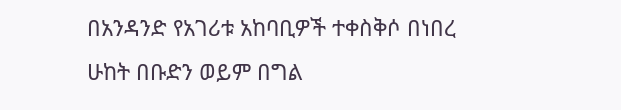በአንዳንድ የአገሪቱ አከባቢዎች ተቀስቅሶ በነበረ ሁከት በቡድን ወይም በግል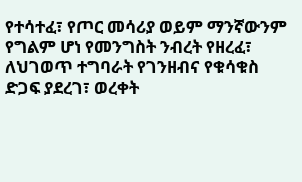የተሳተፈ፣ የጦር መሳሪያ ወይም ማንኛውንም የግልም ሆነ የመንግስት ንብረት የዘረፈ፣ ለህገወጥ ተግባራት የገንዘብና የቁሳቁስ ድጋፍ ያደረገ፣ ወረቀት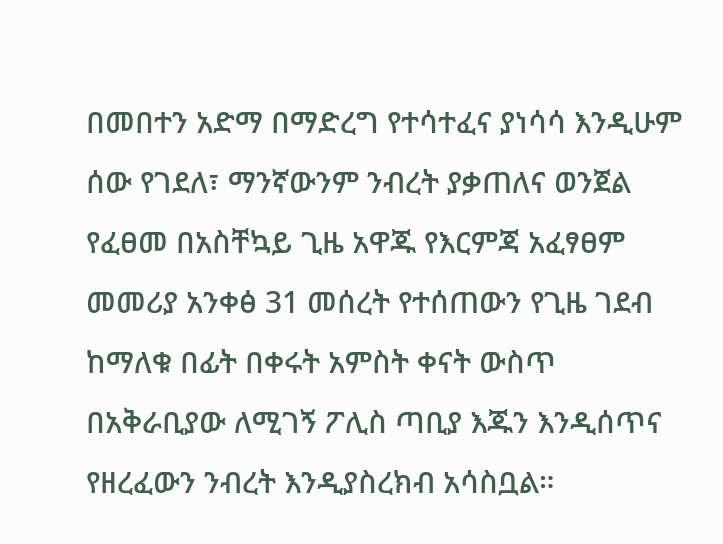በመበተን አድማ በማድረግ የተሳተፈና ያነሳሳ እንዲሁም ሰው የገደለ፣ ማንኛውንም ንብረት ያቃጠለና ወንጀል የፈፀመ በአስቸኳይ ጊዜ አዋጁ የእርምጃ አፈፃፀም መመሪያ አንቀፅ 31 መሰረት የተሰጠውን የጊዜ ገደብ ከማለቁ በፊት በቀሩት አምስት ቀናት ውስጥ በአቅራቢያው ለሚገኝ ፖሊስ ጣቢያ እጁን እንዲሰጥና የዘረፈውን ንብረት እንዲያስረክብ አሳስቧል።